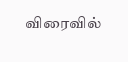விரைவில்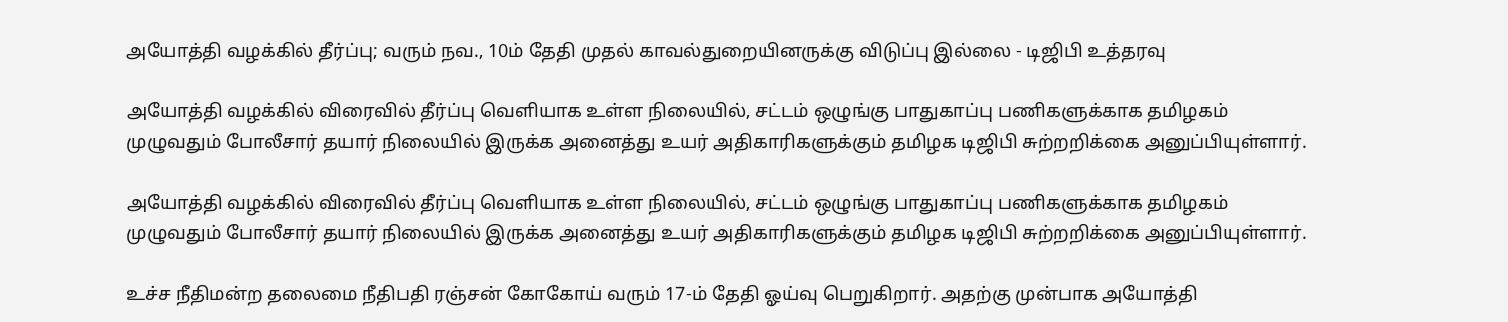அயோத்தி வழக்கில் தீர்ப்பு; வரும் நவ., 10ம் தேதி முதல் காவல்துறையினருக்கு விடுப்பு இல்லை - டிஜிபி உத்தரவு

அயோத்தி வழக்கில் விரைவில் தீர்ப்பு வெளியாக உள்ள நிலையில், சட்டம் ஒழுங்கு பாதுகாப்பு பணிகளுக்காக தமிழகம் முழுவதும் போலீசார் தயார் நிலையில் இருக்க அனைத்து உயர் அதிகாரிகளுக்கும் தமிழக டிஜிபி சுற்றறிக்கை அனுப்பியுள்ளார்.

அயோத்தி வழக்கில் விரைவில் தீர்ப்பு வெளியாக உள்ள நிலையில், சட்டம் ஒழுங்கு பாதுகாப்பு பணிகளுக்காக தமிழகம் முழுவதும் போலீசார் தயார் நிலையில் இருக்க அனைத்து உயர் அதிகாரிகளுக்கும் தமிழக டிஜிபி சுற்றறிக்கை அனுப்பியுள்ளார்.

உச்ச நீதிமன்ற தலைமை நீதிபதி ரஞ்சன் கோகோய் வரும் 17-ம் தேதி ஓய்வு பெறுகிறார். அதற்கு முன்பாக அயோத்தி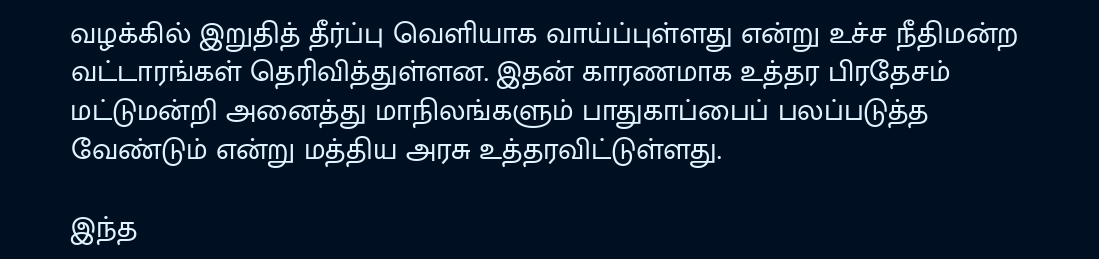வழக்கில் இறுதித் தீர்ப்பு வெளியாக வாய்ப்புள்ளது என்று உச்ச நீதிமன்ற வட்டாரங்கள் தெரிவித்துள்ளன. இதன் காரணமாக உத்தர பிரதேசம் மட்டுமன்றி அனைத்து மாநிலங்களும் பாதுகாப்பைப் பலப்படுத்த வேண்டும் என்று மத்திய அரசு உத்தரவிட்டுள்ளது.

இந்த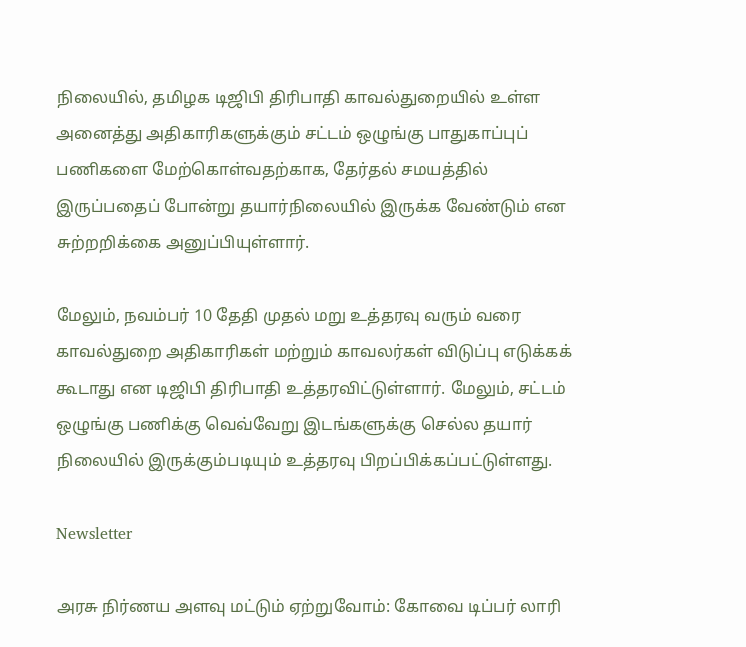நிலையில், தமிழக டிஜிபி திரிபாதி காவல்துறையில் உள்ள அனைத்து அதிகாரிகளுக்கும் சட்டம் ஒழுங்கு பாதுகாப்புப் பணிகளை மேற்கொள்வதற்காக, தேர்தல் சமயத்தில் இருப்பதைப் போன்று தயார்நிலையில் இருக்க வேண்டும் என சுற்றறிக்கை அனுப்பியுள்ளார்.

மேலும், நவம்பர்‌ 10 தேதி முதல்‌ மறு உத்தரவு வரும்‌ வரை காவல்துறை அதிகாரிகள்‌ மற்றும்‌ காவலர்கள்‌ விடுப்பு எடுக்கக்‌ கூடாது என டிஜிபி திரிபாதி உத்தரவிட்டுள்ளார்‌. மேலும்‌, சட்டம்‌ ஒழுங்கு பணிக்கு வெவ்வேறு இடங்களுக்கு செல்ல தயார் நிலையில்‌ இருக்கும்படியும்‌ உத்தரவு பிறப்பிக்கப்பட்டுள்ளது.

Newsletter

அரசு நிர்ணய அளவு மட்டும் ஏற்றுவோம்: கோவை டிப்பர் லாரி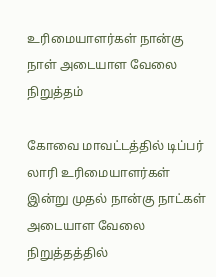உரிமையாளர்கள் நான்கு நாள் அடையாள வேலை நிறுத்தம்

கோவை மாவட்டத்தில் டிப்பர் லாரி உரிமையாளர்கள் இன்று முதல் நான்கு நாட்கள் அடையாள வேலை நிறுத்தத்தில்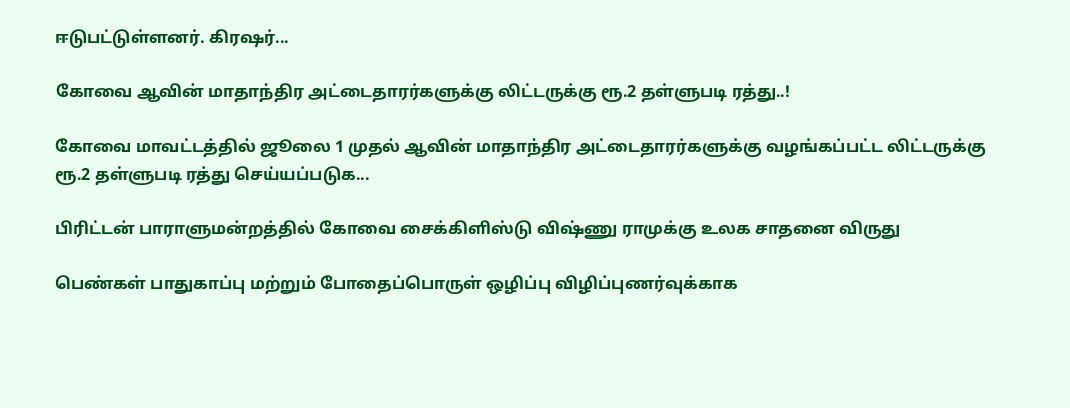ஈடுபட்டுள்ளனர். கிரஷர்...

கோவை ஆவின் மாதாந்திர அட்டைதாரர்களுக்கு லிட்டருக்கு ரூ.2 தள்ளுபடி ரத்து..!

கோவை மாவட்டத்தில் ஜூலை 1 முதல் ஆவின் மாதாந்திர அட்டைதாரர்களுக்கு வழங்கப்பட்ட லிட்டருக்கு ரூ.2 தள்ளுபடி ரத்து செய்யப்படுக...

பிரிட்டன் பாராளுமன்றத்தில் கோவை சைக்கிளிஸ்டு விஷ்ணு ராமுக்கு உலக சாதனை விருது

பெண்கள் பாதுகாப்பு மற்றும் போதைப்பொருள் ஒழிப்பு விழிப்புணர்வுக்காக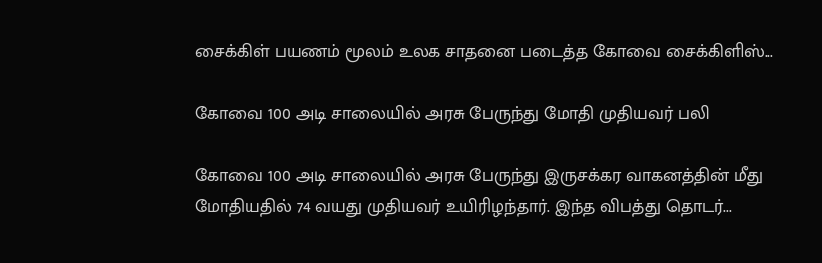சைக்கிள் பயணம் மூலம் உலக சாதனை படைத்த கோவை சைக்கிளிஸ்...

கோவை 100 அடி சாலையில் அரசு பேருந்து மோதி முதியவர் பலி

கோவை 100 அடி சாலையில் அரசு பேருந்து இருசக்கர வாகனத்தின் மீது மோதியதில் 74 வயது முதியவர் உயிரிழந்தார். இந்த விபத்து தொடர்...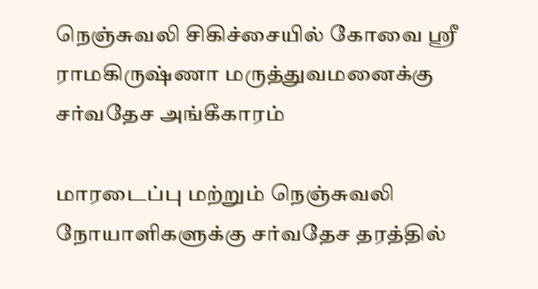நெஞ்சுவலி சிகிச்சையில் கோவை ஸ்ரீ ராமகிருஷ்ணா மருத்துவமனைக்கு சர்வதேச அங்கீகாரம்

மாரடைப்பு மற்றும் நெஞ்சுவலி நோயாளிகளுக்கு சர்வதேச தரத்தில்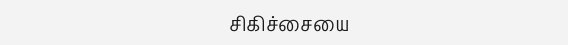சிகிச்சையை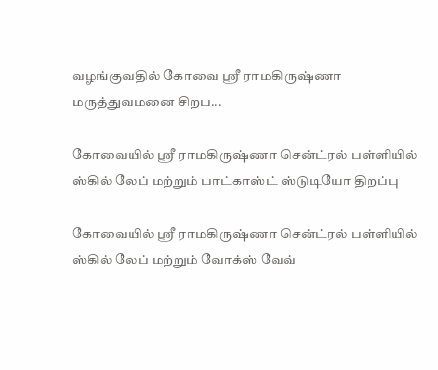வழங்குவதில் கோவை ஸ்ரீ ராமகிருஷ்ணா மருத்துவமனை சிறப...

கோவையில் ஸ்ரீ ராமகிருஷ்ணா சென்ட்ரல் பள்ளியில் ஸ்கில் லேப் மற்றும் பாட்காஸ்ட் ஸ்டுடியோ திறப்பு

கோவையில் ஸ்ரீ ராமகிருஷ்ணா சென்ட்ரல் பள்ளியில் ஸ்கில் லேப் மற்றும் வோக்ஸ் வேவ்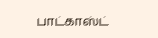பாட்காஸ்ட்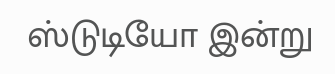ஸ்டுடியோ இன்று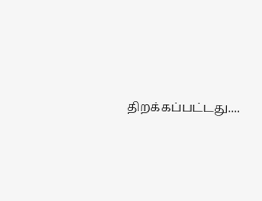திறக்கப்பட்டது....